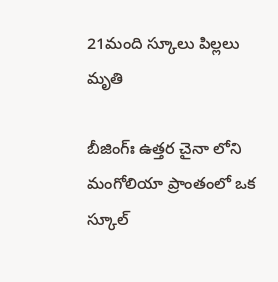21మంది స్కూలు పిల్లలు మృతి

బీజింగ్‌ః ఉత్తర చైనా లోని మంగోలియా ప్రాంతంలో ఒక స్కూల్‌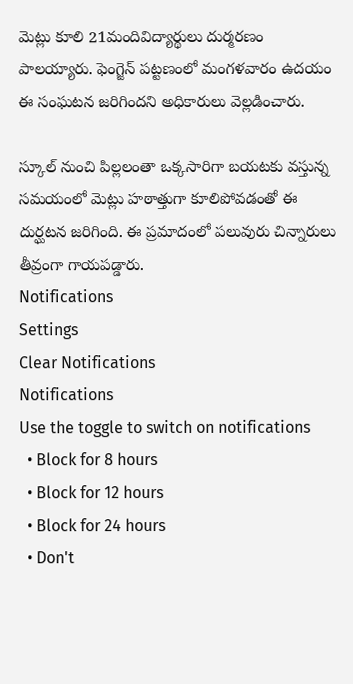మెట్లు కూలి 21మందివిద్యార్థులు దుర్మరణం పాలయ్యారు. ఫెంగ్జెన్‌ పట్టణంలో మంగళవారం ఉదయం ఈ సంఘటన జరిగిందని అధికారులు వెల్లడించారు.

స్కూల్‌ నుంచి పిల్లలంతా ఒక్కసారిగా బయటకు వస్తున్న సమయంలో మెట్లు హఠాత్తుగా కూలిపోవడంతో ఈ దుర్ఘటన జరిగింది. ఈ ప్రమాదంలో పలువురు చిన్నారులు తీవ్రంగా గాయపడ్డారు.
Notifications
Settings
Clear Notifications
Notifications
Use the toggle to switch on notifications
  • Block for 8 hours
  • Block for 12 hours
  • Block for 24 hours
  • Don't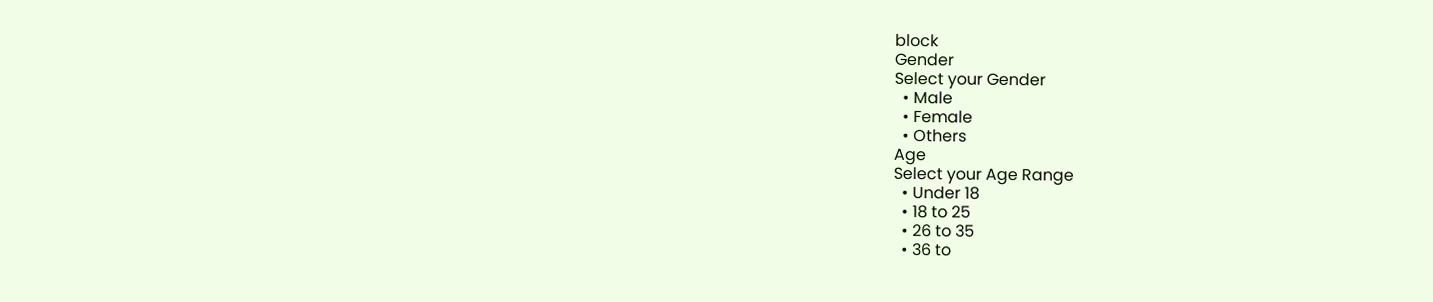block
Gender
Select your Gender
  • Male
  • Female
  • Others
Age
Select your Age Range
  • Under 18
  • 18 to 25
  • 26 to 35
  • 36 to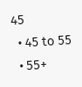45
  • 45 to 55
  • 55+